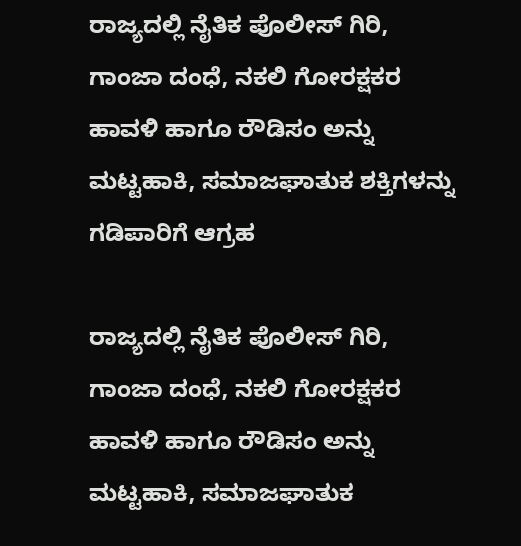ರಾಜ್ಯದಲ್ಲಿ ನೈತಿಕ ಪೊಲೀಸ್ ಗಿರಿ, ಗಾಂಜಾ ದಂಧೆ, ನಕಲಿ ಗೋರಕ್ಷಕರ ಹಾವಳಿ ಹಾಗೂ ರೌಡಿಸಂ ಅನ್ನು ಮಟ್ಟಹಾಕಿ, ಸಮಾಜಘಾತುಕ ಶಕ್ತಿಗಳನ್ನು ಗಡಿಪಾರಿಗೆ ಆಗ್ರಹ

ರಾಜ್ಯದಲ್ಲಿ ನೈತಿಕ ಪೊಲೀಸ್ ಗಿರಿ, ಗಾಂಜಾ ದಂಧೆ, ನಕಲಿ ಗೋರಕ್ಷಕರ ಹಾವಳಿ ಹಾಗೂ ರೌಡಿಸಂ ಅನ್ನು ಮಟ್ಟಹಾಕಿ, ಸಮಾಜಘಾತುಕ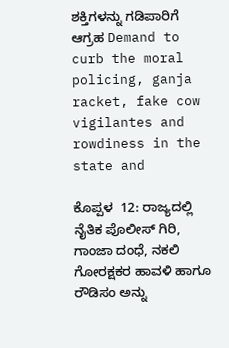ಶಕ್ತಿಗಳನ್ನು ಗಡಿಪಾರಿಗೆ ಆಗ್ರಹ Demand to curb the moral policing, ganja racket, fake cow vigilantes and rowdiness in the state and

ಕೊಪ್ಪಳ  12: ರಾಜ್ಯದಲ್ಲಿ ನೈತಿಕ ಪೊಲೀಸ್ ಗಿರಿ, ಗಾಂಜಾ ದಂಧೆ, ನಕಲಿ ಗೋರಕ್ಷಕರ ಹಾವಳಿ ಹಾಗೂ ರೌಡಿಸಂ ಅನ್ನು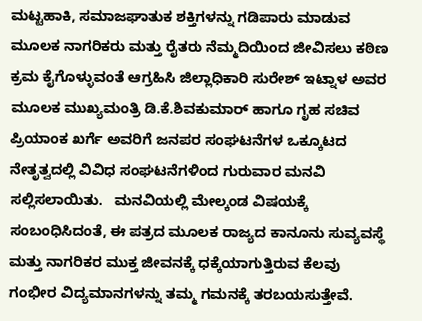ಮಟ್ಟಹಾಕಿ, ಸಮಾಜಘಾತುಕ ಶಕ್ತಿಗಳನ್ನು ಗಡಿಪಾರು ಮಾಡುವ ಮೂಲಕ ನಾಗರಿಕರು ಮತ್ತು ರೈತರು ನೆಮ್ಮದಿಯಿಂದ ಜೀವಿಸಲು ಕಠಿಣ ಕ್ರಮ ಕೈಗೊಳ್ಳುವಂತೆ ಆಗ್ರಹಿಸಿ ಜಿಲ್ಲಾಧಿಕಾರಿ ಸುರೇಶ್ ಇಟ್ನಾಳ ಅವರ ಮೂಲಕ ಮುಖ್ಯಮಂತ್ರಿ ಡಿ.ಕೆ.ಶಿವಕುಮಾರ್ ಹಾಗೂ ಗೃಹ ಸಚಿವ ಪ್ರಿಯಾಂಕ ಖರ್ಗೆ ಅವರಿಗೆ ಜನಪರ ಸಂಘಟನೆಗಳ ಒಕ್ಕೂಟದ ನೇತೃತ್ವದಲ್ಲಿ ವಿವಿಧ ಸಂಘಟನೆಗಳಿಂದ ಗುರುವಾರ ಮನವಿ ಸಲ್ಲಿಸಲಾಯಿತು.   ಮನವಿಯಲ್ಲಿ ಮೇಲ್ಕಂಡ ವಿಷಯಕ್ಕೆ ಸಂಬಂಧಿಸಿದಂತೆ, ಈ ಪತ್ರದ ಮೂಲಕ ರಾಜ್ಯದ ಕಾನೂನು ಸುವ್ಯವಸ್ಥೆ ಮತ್ತು ನಾಗರಿಕರ ಮುಕ್ತ ಜೀವನಕ್ಕೆ ಧಕ್ಕೆಯಾಗುತ್ತಿರುವ ಕೆಲವು ಗಂಭೀರ ವಿದ್ಯಮಾನಗಳನ್ನು ತಮ್ಮ ಗಮನಕ್ಕೆ ತರಬಯಸುತ್ತೇವೆ.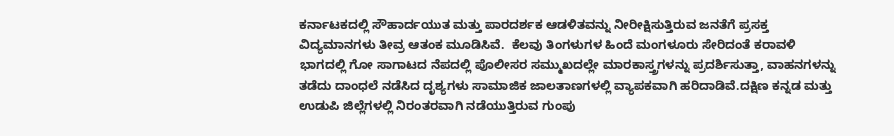ಕರ್ನಾಟಕದಲ್ಲಿ ಸೌಹಾರ್ದಯುತ ಮತ್ತು ಪಾರದರ್ಶಕ ಆಡಳಿತವನ್ನು ನೀರೀಕ್ಷಿಸುತ್ತಿರುವ ಜನತೆಗೆ ಪ್ರಸಕ್ತ ವಿದ್ಯಮಾನಗಳು ತೀವ್ರ ಆತಂಕ ಮೂಡಿಸಿವೆ.  ಕೆಲವು ತಿಂಗಳುಗಳ ಹಿಂದೆ ಮಂಗಳೂರು ಸೇರಿದಂತೆ ಕರಾವಳಿ ಭಾಗದಲ್ಲಿ ಗೋ ಸಾಗಾಟದ ನೆಪದಲ್ಲಿ ಪೊಲೀಸರ ಸಮ್ಮುಖದಲ್ಲೇ ಮಾರಕಾಸ್ತ್ರಗಳನ್ನು ಪ್ರದರ್ಶಿಸುತ್ತಾ, ವಾಹನಗಳನ್ನು ತಡೆದು ದಾಂಧಲೆ ನಡೆಸಿದ ದೃಶ್ಯಗಳು ಸಾಮಾಜಿಕ ಜಾಲತಾಣಗಳಲ್ಲಿ ವ್ಯಾಪಕವಾಗಿ ಹರಿದಾಡಿವೆ.ದಕ್ಷಿಣ ಕನ್ನಡ ಮತ್ತು ಉಡುಪಿ ಜಿಲ್ಲೆಗಳಲ್ಲಿ ನಿರಂತರವಾಗಿ ನಡೆಯುತ್ತಿರುವ ಗುಂಪು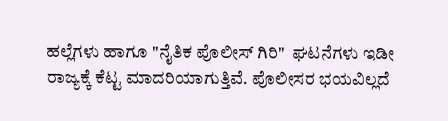ಹಲ್ಲೆಗಳು ಹಾಗೂ "ನೈತಿಕ ಪೊಲೀಸ್ ಗಿರಿ"  ಘಟನೆಗಳು ಇಡೀ ರಾಜ್ಯಕ್ಕೆ ಕೆಟ್ಟ ಮಾದರಿಯಾಗುತ್ತಿವೆ. ಪೊಲೀಸರ ಭಯವಿಲ್ಲದೆ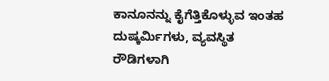ಕಾನೂನನ್ನು ಕೈಗೆತ್ತಿಕೊಳ್ಳುವ ಇಂತಹ ದುಷ್ಕರ್ಮಿಗಳು, ವ್ಯವಸ್ಥಿತ ರೌಡಿಗಳಾಗಿ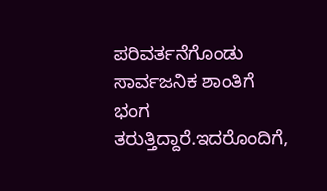ಪರಿವರ್ತನೆಗೊಂಡು ಸಾರ್ವಜನಿಕ ಶಾಂತಿಗೆ ಭಂಗ ತರುತ್ತಿದ್ದಾರೆ.ಇದರೊಂದಿಗೆ,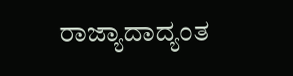ರಾಜ್ಯಾದಾದ್ಯಂತ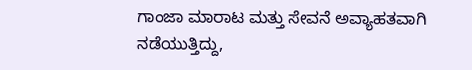ಗಾಂಜಾ ಮಾರಾಟ ಮತ್ತು ಸೇವನೆ ಅವ್ಯಾಹತವಾಗಿ ನಡೆಯುತ್ತಿದ್ದು,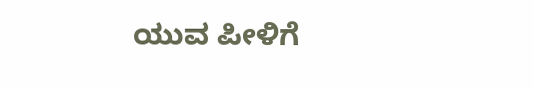ಯುವ ಪೀಳಿಗೆ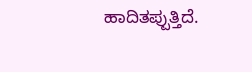ಹಾದಿತಪ್ಪುತ್ತಿದೆ.